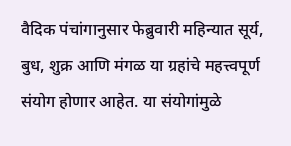वैदिक पंचांगानुसार फेब्रुवारी महिन्यात सूर्य, बुध, शुक्र आणि मंगळ या ग्रहांचे महत्त्वपूर्ण संयोग होणार आहेत. या संयोगांमुळे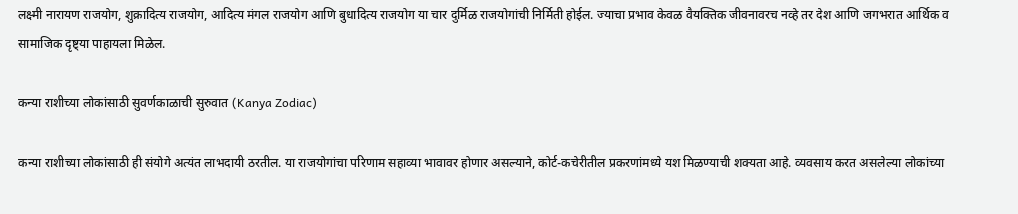लक्ष्मी नारायण राजयोग, शुक्रादित्य राजयोग, आदित्य मंगल राजयोग आणि बुधादित्य राजयोग या चार दुर्मिळ राजयोगांची निर्मिती होईल. ज्याचा प्रभाव केवळ वैयक्तिक जीवनावरच नव्हे तर देश आणि जगभरात आर्थिक व सामाजिक दृष्ट्या पाहायला मिळेल.

कन्या राशीच्या लोकांसाठी सुवर्णकाळाची सुरुवात (Kanya Zodiac)

कन्या राशीच्या लोकांसाठी ही संयोगे अत्यंत लाभदायी ठरतील. या राजयोगांचा परिणाम सहाव्या भावावर होणार असल्याने, कोर्ट-कचेरीतील प्रकरणांमध्ये यश मिळण्याची शक्यता आहे. व्यवसाय करत असलेल्या लोकांच्या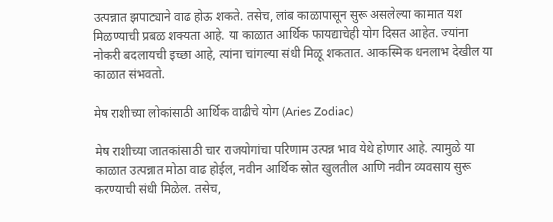उत्पन्नात झपाट्याने वाढ होऊ शकते. तसेच, लांब काळापासून सुरू असलेल्या कामात यश मिळण्याची प्रबळ शक्यता आहे. या काळात आर्थिक फायद्याचेही योग दिसत आहेत. ज्यांना नोकरी बदलायची इच्छा आहे, त्यांना चांगल्या संधी मिळू शकतात. आकस्मिक धनलाभ देखील या काळात संभवतो.

मेष राशीच्या लोकांसाठी आर्थिक वाढीचे योग (Aries Zodiac)

मेष राशीच्या जातकांसाठी चार राजयोगांचा परिणाम उत्पन्न भाव येथे होणार आहे. त्यामुळे या काळात उत्पन्नात मोठा वाढ होईल, नवीन आर्थिक स्रोत खुलतील आणि नवीन व्यवसाय सुरू करण्याची संधी मिळेल. तसेच,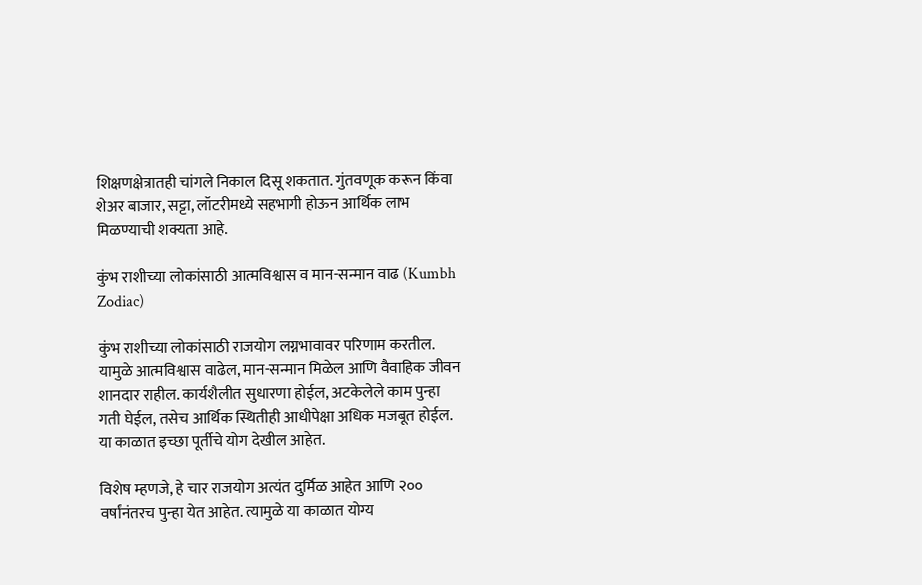शिक्षणक्षेत्रातही चांगले निकाल दिसू शकतात. गुंतवणूक करून किंवा शेअर बाजार, सट्टा, लॉटरीमध्ये सहभागी होऊन आर्थिक लाभ मिळण्याची शक्यता आहे.

कुंभ राशीच्या लोकांसाठी आत्मविश्वास व मान-सन्मान वाढ (Kumbh Zodiac)

कुंभ राशीच्या लोकांसाठी राजयोग लग्नभावावर परिणाम करतील. यामुळे आत्मविश्वास वाढेल, मान-सन्मान मिळेल आणि वैवाहिक जीवन शानदार राहील. कार्यशैलीत सुधारणा होईल, अटकेलेले काम पुन्हा गती घेईल, तसेच आर्थिक स्थितीही आधीपेक्षा अधिक मजबूत होईल. या काळात इच्छा पूर्तीचे योग देखील आहेत.

विशेष म्हणजे, हे चार राजयोग अत्यंत दुर्मिळ आहेत आणि २०० वर्षांनंतरच पुन्हा येत आहेत. त्यामुळे या काळात योग्य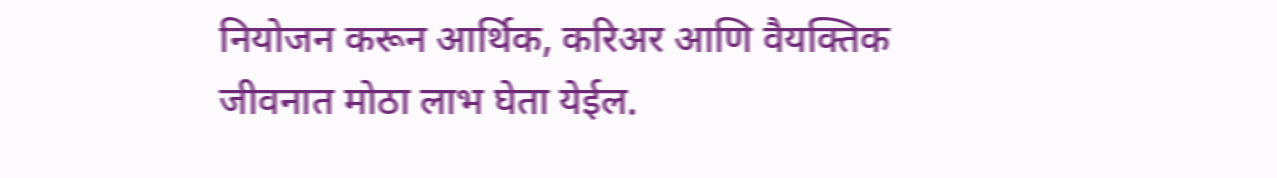नियोजन करून आर्थिक, करिअर आणि वैयक्तिक जीवनात मोठा लाभ घेता येईल.